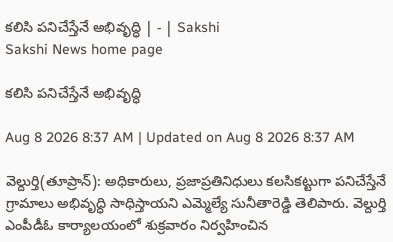కలిసి పనిచేస్తేనే అభివృద్ధి | - | Sakshi
Sakshi News home page

కలిసి పనిచేస్తేనే అభివృద్ధి

Aug 8 2026 8:37 AM | Updated on Aug 8 2026 8:37 AM

వెల్దుర్తి(తూప్రాన్‌): అధికారులు, ప్రజాప్రతినిధులు కలసికట్టుగా పనిచేస్తేనే గ్రామాలు అభివృద్ధి సాధిస్తాయని ఎమ్మెల్యే సునీతారెడ్డి తెలిపారు. వెల్దుర్తి ఎంపీడీఓ కార్యాలయంలో శుక్రవారం నిర్వహించిన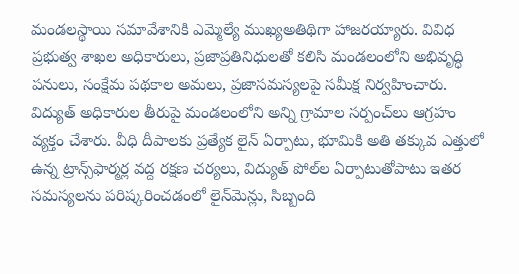మండలస్థాయి సమావేశానికి ఎమ్మెల్యే ముఖ్యఅతిథిగా హాజరయ్యారు. వివిధ ప్రభుత్వ శాఖల అధికారులు, ప్రజాప్రతినిధులతో కలిసి మండలంలోని అభివృద్ధి పనులు, సంక్షేమ పథకాల అమలు, ప్రజాసమస్యలపై సమీక్ష నిర్వహించారు. విద్యుత్‌ అధికారుల తీరుపై మండలంలోని అన్ని గ్రామాల సర్పంచ్‌లు ఆగ్రహం వ్యక్తం చేశారు. వీధి దీపాలకు ప్రత్యేక లైన్‌ ఏర్పాటు, భూమికి అతి తక్కువ ఎత్తులో ఉన్న ట్రాన్స్‌ఫార్మర్ల వద్ద రక్షణ చర్యలు, విద్యుత్‌ పోల్‌ల ఏర్పాటుతోపాటు ఇతర సమస్యలను పరిష్కరించడంలో లైన్‌మెన్లు, సిబ్బంది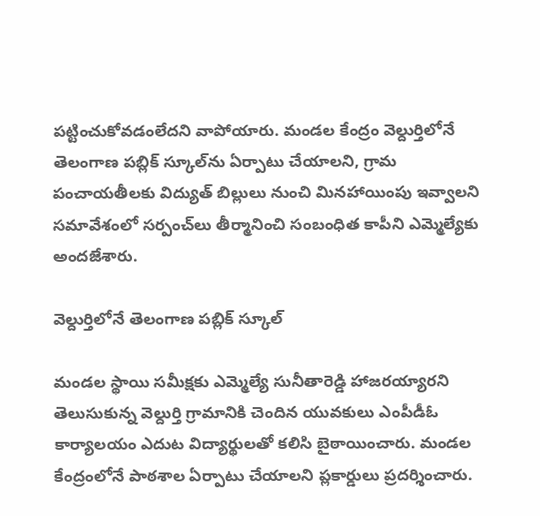పట్టించుకోవడంలేదని వాపోయారు. మండల కేంద్రం వెల్దుర్తిలోనే తెలంగాణ పబ్లిక్‌ స్కూల్‌ను ఏర్పాటు చేయాలని, గ్రామ పంచాయతీలకు విద్యుత్‌ బిల్లులు నుంచి మినహాయింపు ఇవ్వాలని సమావేశంలో సర్పంచ్‌లు తీర్మానించి సంబంధిత కాపీని ఎమ్మెల్యేకు అందజేశారు.

వెల్దుర్తిలోనే తెలంగాణ పబ్లిక్‌ స్కూల్‌

మండల స్థాయి సమీక్షకు ఎమ్మెల్యే సునీతారెడ్డి హాజరయ్యారని తెలుసుకున్న వెల్దుర్తి గ్రామానికి చెందిన యువకులు ఎంపీడీఓ కార్యాలయం ఎదుట విద్యార్థులతో కలిసి బైఠాయించారు. మండల కేంద్రంలోనే పాఠశాల ఏర్పాటు చేయాలని ప్లకార్డులు ప్రదర్శించారు.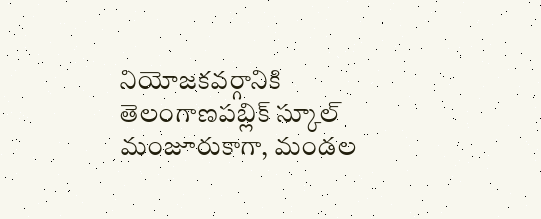నియోజకవర్గానికి తెలంగాణపబ్లిక్‌ స్కూల్‌ మంజూరుకాగా, మండల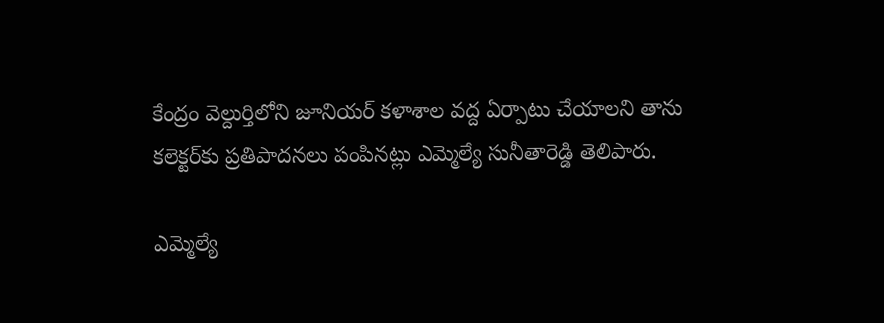కేంద్రం వెల్దుర్తిలోని జూనియర్‌ కళాశాల వద్ద ఏర్పాటు చేయాలని తాను కలెక్టర్‌కు ప్రతిపాదనలు పంపినట్లు ఎమ్మెల్యే సునీతారెడ్డి తెలిపారు.

ఎమ్మెల్యే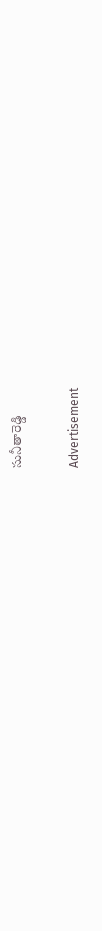సునీతారెడ్డి

Advertisement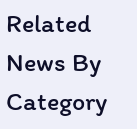Related News By Category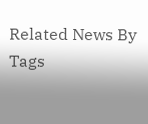Related News By Tags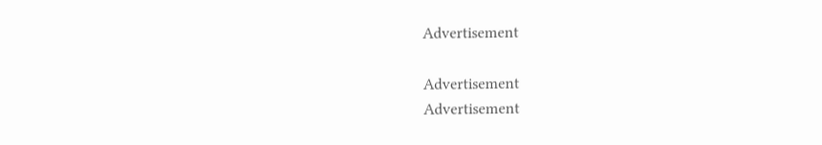Advertisement

Advertisement
Advertisement